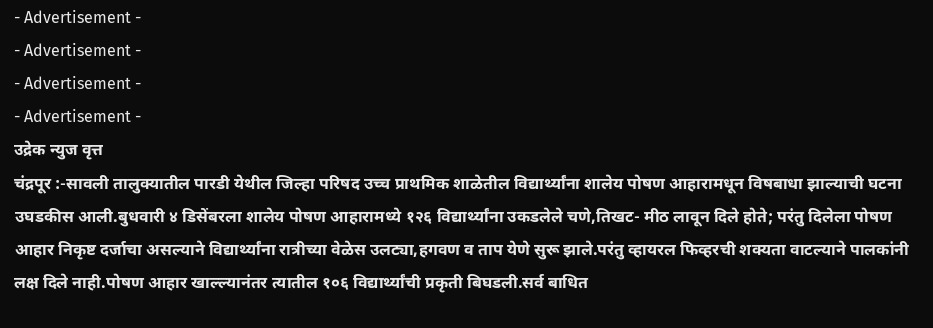- Advertisement -
- Advertisement -
- Advertisement -
- Advertisement -
उद्रेक न्युज वृत्त
चंद्रपूर :-सावली तालुक्यातील पारडी येथील जिल्हा परिषद उच्च प्राथमिक शाळेतील विद्यार्थ्यांना शालेय पोषण आहारामधून विषबाधा झाल्याची घटना उघडकीस आली.बुधवारी ४ डिसेंबरला शालेय पोषण आहारामध्ये १२६ विद्यार्थ्यांना उकडलेले चणे,तिखट- मीठ लावून दिले होते; परंतु दिलेला पोषण आहार निकृष्ट दर्जाचा असल्याने विद्यार्थ्यांना रात्रीच्या वेळेस उलट्या,हगवण व ताप येणे सुरू झाले.परंतु व्हायरल फिव्हरची शक्यता वाटल्याने पालकांनी लक्ष दिले नाही.पोषण आहार खाल्ल्यानंतर त्यातील १०६ विद्यार्थ्यांची प्रकृती बिघडली.सर्व बाधित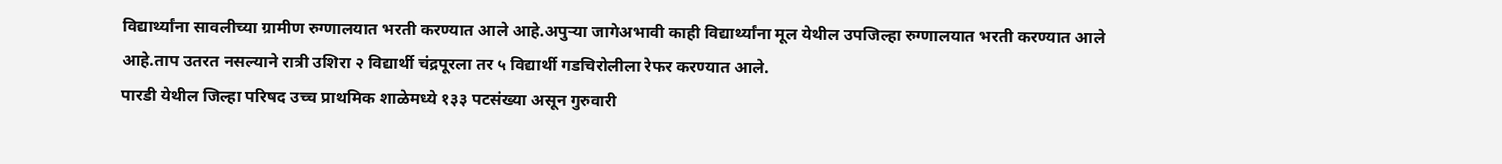विद्यार्थ्यांना सावलीच्या ग्रामीण रुग्णालयात भरती करण्यात आले आहे.अपुऱ्या जागेअभावी काही विद्यार्थ्यांना मूल येथील उपजिल्हा रुग्णालयात भरती करण्यात आले आहे.ताप उतरत नसल्याने रात्री उशिरा २ विद्यार्थी चंद्रपूरला तर ५ विद्यार्थी गडचिरोलीला रेफर करण्यात आले.
पारडी येथील जिल्हा परिषद उच्च प्राथमिक शाळेमध्ये १३३ पटसंख्या असून गुरुवारी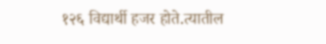१२६ विद्यार्थी हजर होते.त्यातील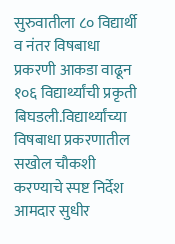सुरुवातीला ८० विद्यार्थी व नंतर विषबाधा प्रकरणी आकडा वाढून १०६ विद्यार्थ्यांची प्रकृती बिघडली.विद्यार्थ्यांच्या विषबाधा प्रकरणातील सखोल चौकशी करण्याचे स्पष्ट निर्देश आमदार सुधीर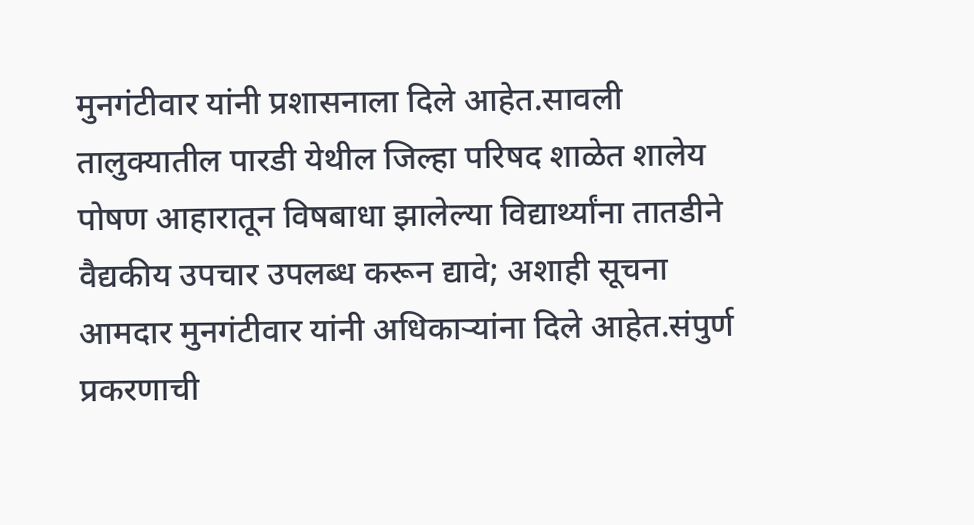मुनगंटीवार यांनी प्रशासनाला दिले आहेत.सावली तालुक्यातील पारडी येथील जिल्हा परिषद शाळेत शालेय पोषण आहारातून विषबाधा झालेल्या विद्यार्थ्यांना तातडीने वैद्यकीय उपचार उपलब्ध करून द्यावे; अशाही सूचना आमदार मुनगंटीवार यांनी अधिकाऱ्यांना दिले आहेत.संपुर्ण प्रकरणाची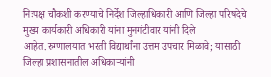निःपक्ष चौकशी करण्याचे निर्देश जिल्हाधिकारी आणि जिल्हा परिषदेचे मुख्य कार्यकारी अधिकारी यांना मुनगंटीवार यांनी दिले आहेत.रुग्णालयात भरती विद्यार्थांना उत्तम उपचार मिळावे; यासाठी जिल्हा प्रशासनातील अधिकाऱ्यांनी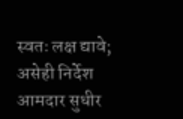स्वतः लक्ष द्यावे; असेही निर्देश आमदार सुधीर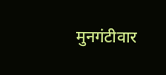मुनगंटीवार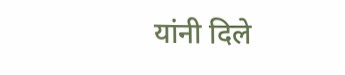यांनी दिले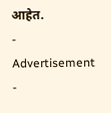आहेत.
- Advertisement -